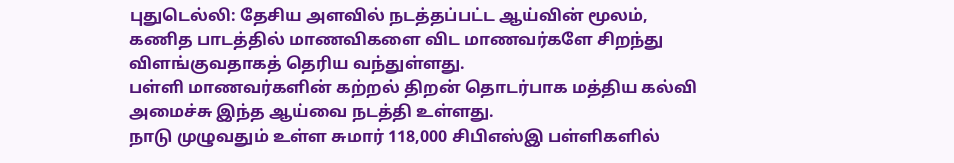புதுடெல்லி: தேசிய அளவில் நடத்தப்பட்ட ஆய்வின் மூலம், கணித பாடத்தில் மாணவிகளை விட மாணவர்களே சிறந்து விளங்குவதாகத் தெரிய வந்துள்ளது.
பள்ளி மாணவர்களின் கற்றல் திறன் தொடர்பாக மத்திய கல்வி அமைச்சு இந்த ஆய்வை நடத்தி உள்ளது.
நாடு முழுவதும் உள்ள சுமார் 118,000 சிபிஎஸ்இ பள்ளிகளில்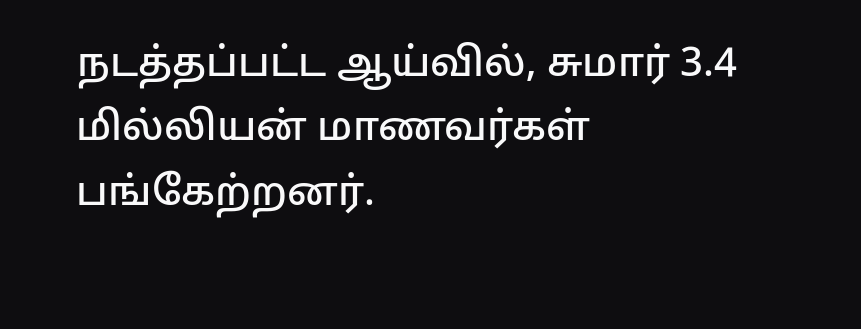நடத்தப்பட்ட ஆய்வில், சுமார் 3.4 மில்லியன் மாணவர்கள் பங்கேற்றனர்.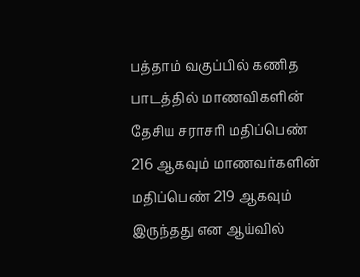பத்தாம் வகுப்பில் கணித பாடத்தில் மாணவிகளின் தேசிய சராசரி மதிப்பெண் 216 ஆகவும் மாணவர்களின் மதிப்பெண் 219 ஆகவும் இருந்தது என ஆய்வில்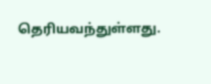தெரியவந்துள்ளது.